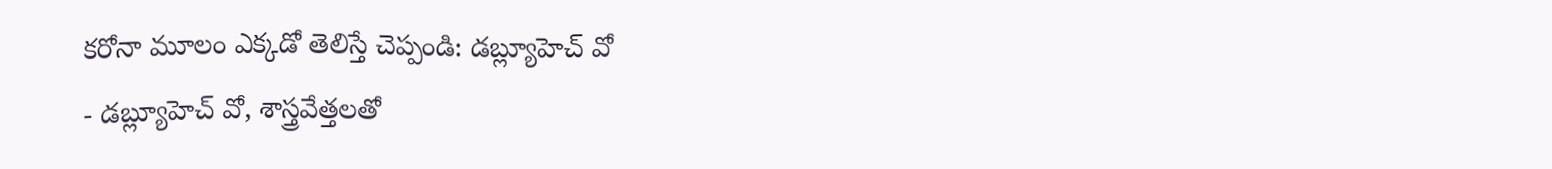కరోనా మూలం ఎక్కడో తెలిస్తే చెప్పండి: డబ్ల్యూహెచ్ వో
- డబ్ల్యూహెచ్ వో, శాస్త్రవేత్తలతో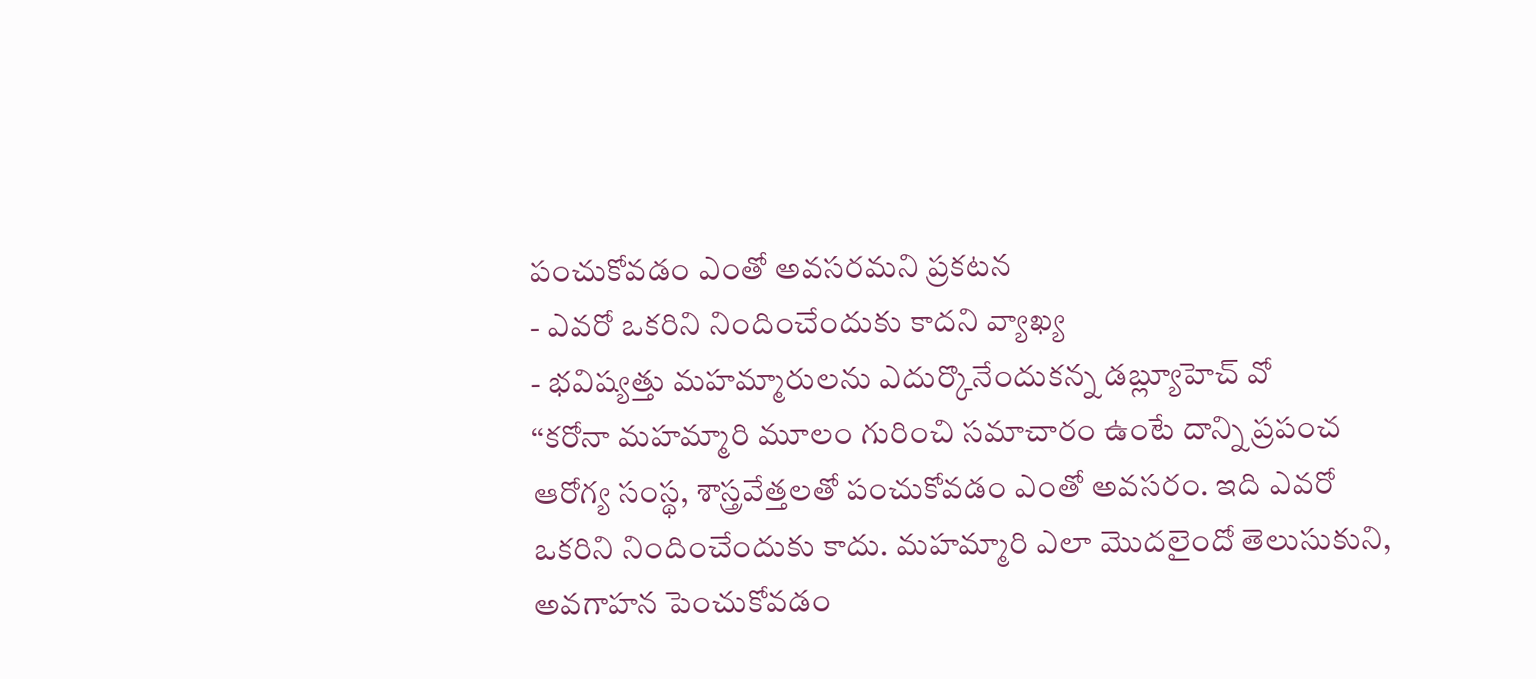పంచుకోవడం ఎంతో అవసరమని ప్రకటన
- ఎవరో ఒకరిని నిందించేందుకు కాదని వ్యాఖ్య
- భవిష్యత్తు మహమ్మారులను ఎదుర్కొనేందుకన్న డబ్ల్యూహెచ్ వో
‘‘కరోనా మహమ్మారి మూలం గురించి సమాచారం ఉంటే దాన్ని ప్రపంచ ఆరోగ్య సంస్థ, శాస్త్రవేత్తలతో పంచుకోవడం ఎంతో అవసరం. ఇది ఎవరో ఒకరిని నిందించేందుకు కాదు. మహమ్మారి ఎలా మొదలైందో తెలుసుకుని, అవగాహన పెంచుకోవడం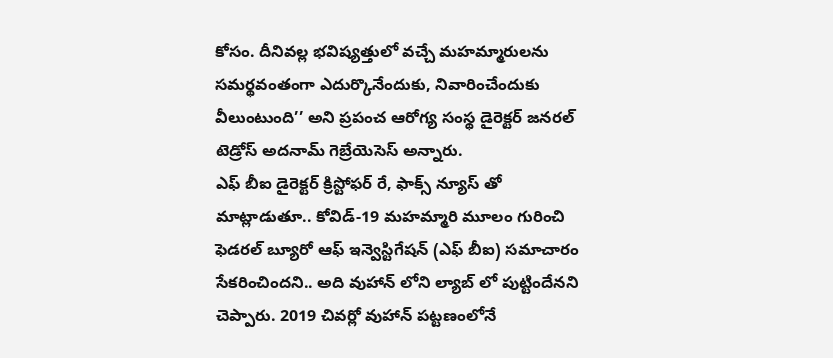కోసం. దీనివల్ల భవిష్యత్తులో వచ్చే మహమ్మారులను సమర్థవంతంగా ఎదుర్కొనేందుకు, నివారించేందుకు వీలుంటుంది’’ అని ప్రపంచ ఆరోగ్య సంస్థ డైరెక్టర్ జనరల్ టెడ్రోస్ అదనామ్ గెబ్రేయెసెస్ అన్నారు.
ఎఫ్ బీఐ డైరెక్టర్ క్రిస్టోఫర్ రే, ఫాక్స్ న్యూస్ తో మాట్లాడుతూ.. కోవిడ్-19 మహమ్మారి మూలం గురించి ఫెడరల్ బ్యూరో ఆఫ్ ఇన్వెస్టిగేషన్ (ఎఫ్ బీఐ) సమాచారం సేకరించిందని.. అది వుహాన్ లోని ల్యాబ్ లో పుట్టిందేనని చెప్పారు. 2019 చివర్లో వుహాన్ పట్టణంలోనే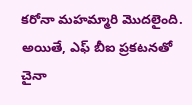కరోనా మహమ్మారి మొదలైంది. అయితే, ఎఫ్ బీఐ ప్రకటనతో చైనా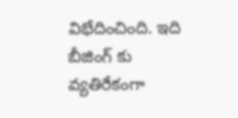విభేదించింది. ఇది బీజింగ్ కు వ్యతిరేకంగా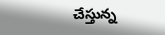చేస్తున్న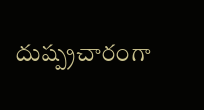దుష్ప్రచారంగా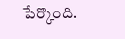పేర్కొంది.